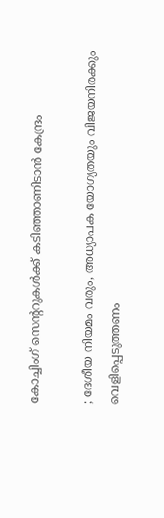കോച്ചിംഗ് സെന്ററുകള്‍ക്ക് കടിഞ്ഞാണിടാന്‍ കേന്ദ്രം

; ദേശീയ നിയമം വരും, അധ്യാപക യോഗ്യതയും വിജയനിരക്കും വെളിപ്പെടുത്തണം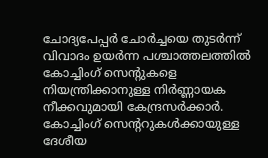ചോദ്യപേപ്പര്‍ ചോര്‍ച്ചയെ തുടര്‍ന്ന് വിവാദം ഉയര്‍ന്ന പശ്ചാത്തലത്തില്‍ കോച്ചിംഗ് സെന്റുകളെ നിയന്ത്രിക്കാനുള്ള നിര്‍ണ്ണായക നീക്കവുമായി കേന്ദ്രസര്‍ക്കാര്‍. കോച്ചിംഗ് സെന്ററുകള്‍ക്കായുള്ള ദേശീയ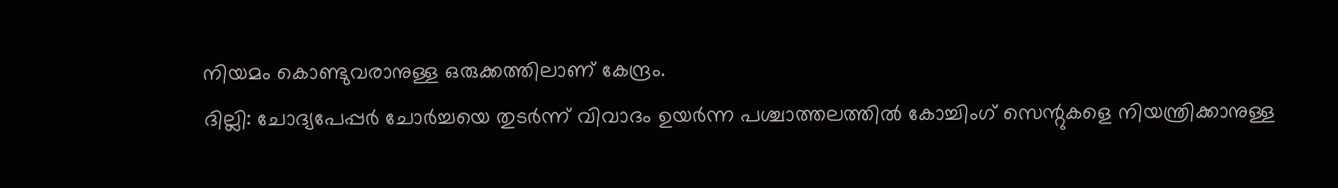നിയമം കൊണ്ടുവരാനുള്ള ഒരുക്കത്തിലാണ് കേന്ദ്രം.
ദില്ലി: ചോദ്യപേപ്പര്‍ ചോര്‍ച്ചയെ തുടര്‍ന്ന് വിവാദം ഉയര്‍ന്ന പശ്ചാത്തലത്തില്‍ കോച്ചിംഗ് സെന്റുകളെ നിയന്ത്രിക്കാനുള്ള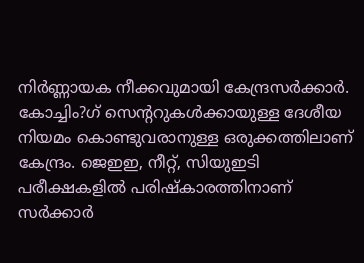നിര്‍ണ്ണായക നീക്കവുമായി കേന്ദ്രസര്‍ക്കാര്‍. കോച്ചിം?ഗ് സെന്ററുകള്‍ക്കായുള്ള ദേശീയ നിയമം കൊണ്ടുവരാനുള്ള ഒരുക്കത്തിലാണ് കേന്ദ്രം. ജെഇഇ, നീറ്റ്, സിയുഇടി പരീക്ഷകളില്‍ പരിഷ്‌കാരത്തിനാണ് സര്‍ക്കാര്‍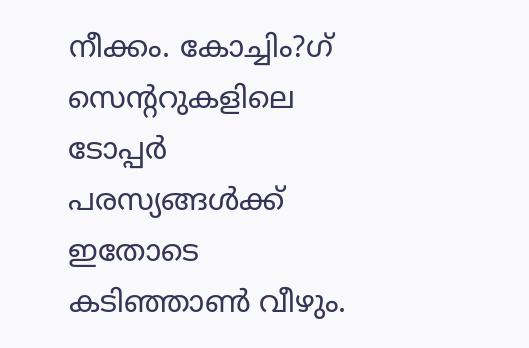നീക്കം. കോച്ചിം?ഗ് സെന്ററുകളിലെ ടോപ്പര്‍ പരസ്യങ്ങള്‍ക്ക് ഇതോടെ കടിഞ്ഞാണ്‍ വീഴും.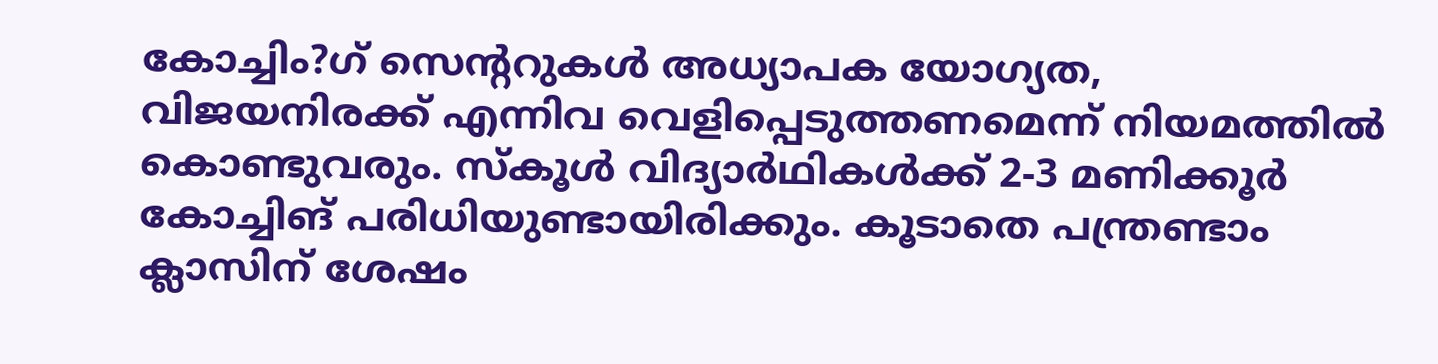കോച്ചിം?ഗ് സെന്ററുകള്‍ അധ്യാപക യോഗ്യത, വിജയനിരക്ക് എന്നിവ വെളിപ്പെടുത്തണമെന്ന് നിയമത്തില്‍ കൊണ്ടുവരും. സ്‌കൂള്‍ വിദ്യാര്‍ഥികള്‍ക്ക് 2-3 മണിക്കൂര്‍ കോച്ചിങ് പരിധിയുണ്ടായിരിക്കും. കൂടാതെ പന്ത്രണ്ടാം ക്ലാസിന് ശേഷം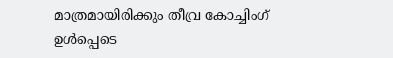മാത്രമായിരിക്കും തീവ്ര കോച്ചിംഗ് ഉള്‍പ്പെടെ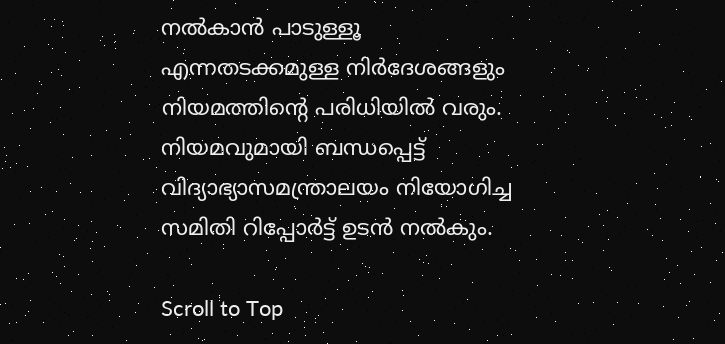നല്‍കാന്‍ പാടുള്ളൂ എന്നതടക്കമുള്ള നിര്‍ദേശങ്ങളും നിയമത്തിന്റെ പരിധിയില്‍ വരും. നിയമവുമായി ബന്ധപ്പെട്ട് വിദ്യാഭ്യാസമന്ത്രാലയം നിയോഗിച്ച സമിതി റിപ്പോര്‍ട്ട് ഉടന്‍ നല്‍കും.

Scroll to Top